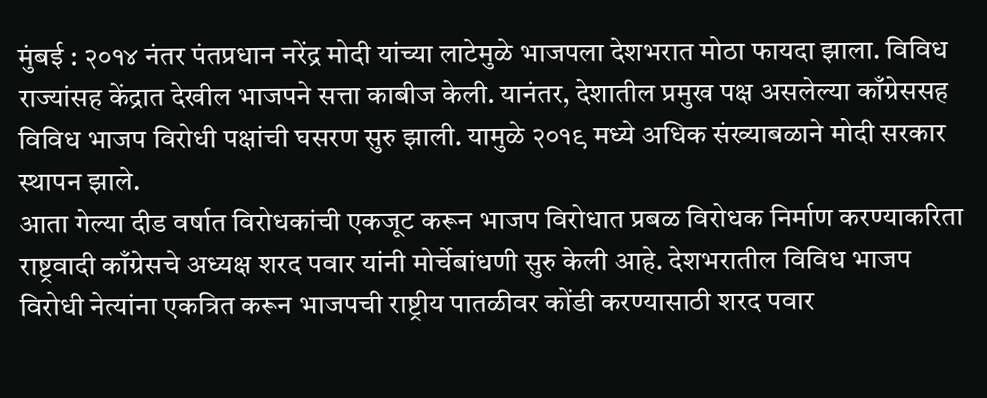मुंबई : २०१४ नंतर पंतप्रधान नरेंद्र मोदी यांच्या लाटेमुळे भाजपला देशभरात मोठा फायदा झाला. विविध राज्यांसह केंद्रात देखील भाजपने सत्ता काबीज केली. यानंतर, देशातील प्रमुख पक्ष असलेल्या काँग्रेससह विविध भाजप विरोधी पक्षांची घसरण सुरु झाली. यामुळे २०१९ मध्ये अधिक संख्याबळाने मोदी सरकार स्थापन झाले.
आता गेल्या दीड वर्षात विरोधकांची एकजूट करून भाजप विरोधात प्रबळ विरोधक निर्माण करण्याकरिता राष्ट्रवादी काँग्रेसचे अध्यक्ष शरद पवार यांनी मोर्चेबांधणी सुरु केली आहे. देशभरातील विविध भाजप विरोधी नेत्यांना एकत्रित करून भाजपची राष्ट्रीय पातळीवर कोंडी करण्यासाठी शरद पवार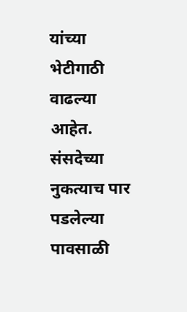यांच्या भेटीगाठी वाढल्या आहेत. संसदेच्या नुकत्याच पार पडलेल्या पावसाळी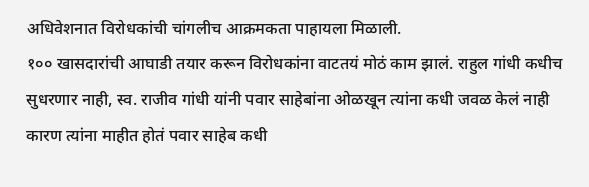अधिवेशनात विरोधकांची चांगलीच आक्रमकता पाहायला मिळाली.
१०० खासदारांची आघाडी तयार करून विरोधकांना वाटतयं मोठं काम झालं. राहुल गांधी कधीच सुधरणार नाही, स्व. राजीव गांधी यांनी पवार साहेबांना ओळखून त्यांना कधी जवळ केलं नाही कारण त्यांना माहीत होतं पवार साहेब कधी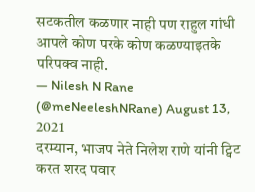सटकतील कळणार नाही पण राहुल गांधी आपले कोण परके कोण कळण्याइतके परिपक्व नाही.
— Nilesh N Rane (@meNeeleshNRane) August 13, 2021
दरम्यान, भाजप नेते निलेश राणे यांनी ट्विट करत शरद पवार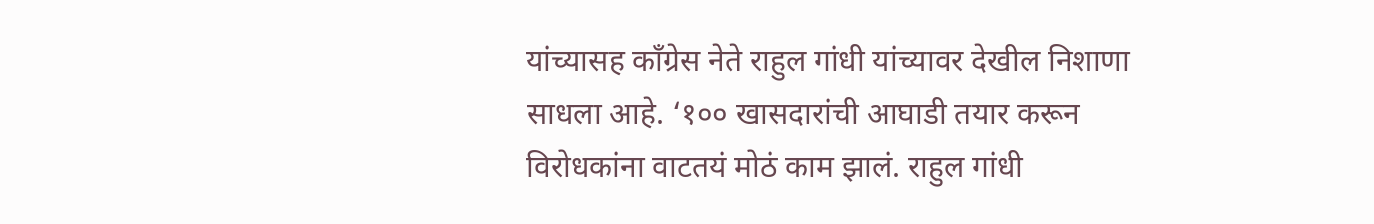यांच्यासह काँग्रेस नेते राहुल गांधी यांच्यावर देखील निशाणा साधला आहे. ‘१०० खासदारांची आघाडी तयार करून विरोधकांना वाटतयं मोठं काम झालं. राहुल गांधी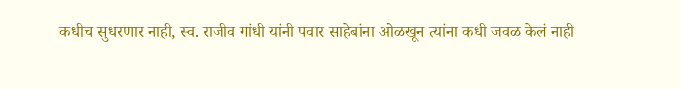कधीच सुधरणार नाही, स्व. राजीव गांधी यांनी पवार साहेबांना ओळखून त्यांना कधी जवळ केलं नाही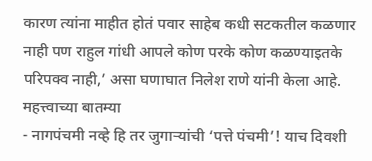कारण त्यांना माहीत होतं पवार साहेब कधी सटकतील कळणार नाही पण राहुल गांधी आपले कोण परके कोण कळण्याइतके परिपक्व नाही,’ असा घणाघात निलेश राणे यांनी केला आहे.
महत्त्वाच्या बातम्या
- नागपंचमी नव्हे हि तर जुगाऱ्यांची ‘पत्ते पंचमी’! याच दिवशी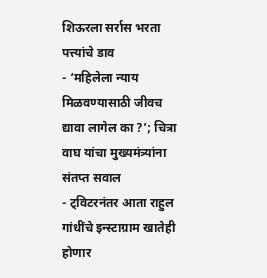शिऊरला सर्रास भरता पत्त्यांचे डाव
- ‘महिलेला न्याय मिळवण्यासाठी जीवच द्यावा लागेल का ?’; चित्रा वाघ यांचा मुख्यमंत्र्यांना संतप्त सवाल
- ट्विटरनंतर आता राहुल गांधींचे इन्स्टाग्राम खातेही होणार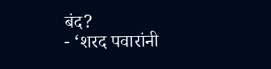बंद?
- ‘शरद पवारांनी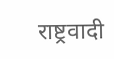राष्ट्रवादी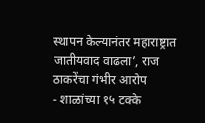स्थापन केल्यानंतर महाराष्ट्रात जातीयवाद वाढला’, राज ठाकरेंचा गंभीर आरोप
- शाळांच्या १५ टक्के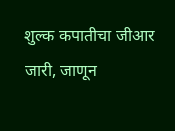शुल्क कपातीचा जीआर जारी, जाणून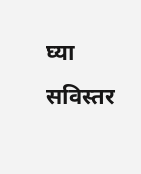घ्या सविस्तर